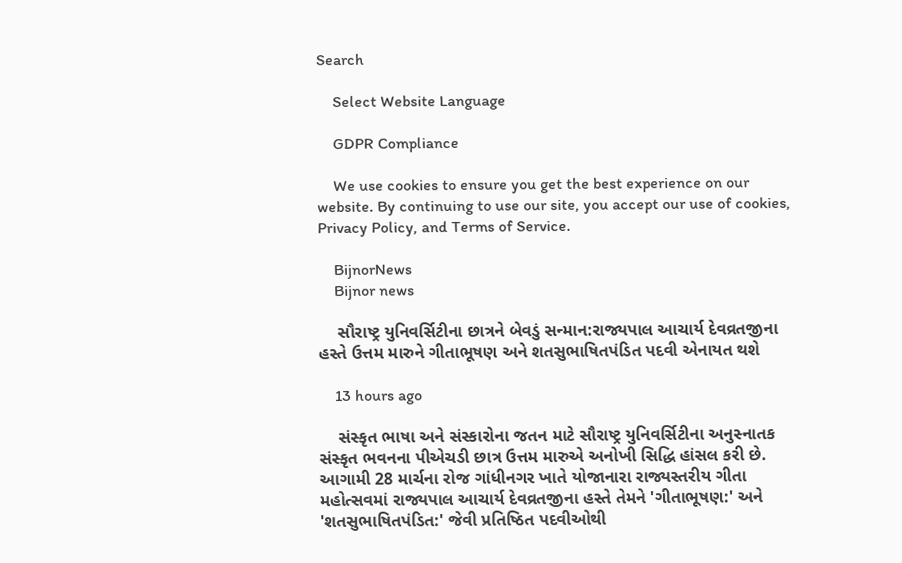Search

    Select Website Language

    GDPR Compliance

    We use cookies to ensure you get the best experience on our website. By continuing to use our site, you accept our use of cookies, Privacy Policy, and Terms of Service.

    BijnorNews
    Bijnor news

    સૌરાષ્ટ્ર યુનિવર્સિટીના છાત્રને બેવડું સન્માન:રાજ્યપાલ આચાર્ય દેવવ્રતજીના હસ્તે ઉત્તમ મારુને ગીતાભૂષણ અને શતસુભાષિતપંડિત પદવી એનાયત થશે

    13 hours ago

    સંસ્કૃત ભાષા અને સંસ્કારોના જતન માટે સૌરાષ્ટ્ર યુનિવર્સિટીના અનુસ્નાતક સંસ્કૃત ભવનના પીએચડી છાત્ર ઉત્તમ મારુએ અનોખી સિદ્ધિ હાંસલ કરી છે. આગામી 28 માર્ચના રોજ ગાંધીનગર ખાતે યોજાનારા રાજ્યસ્તરીય ગીતા મહોત્સવમાં રાજ્યપાલ આચાર્ય દેવવ્રતજીના હસ્તે તેમને 'ગીતાભૂષણ:' અને 'શતસુભાષિતપંડિત:' જેવી પ્રતિષ્ઠિત પદવીઓથી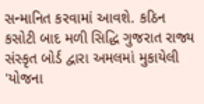સન્માનિત કરવામાં આવશે. કઠિન કસોટી બાદ મળી સિદ્ધિ ગુજરાત રાજ્ય સંસ્કૃત બોર્ડ દ્વારા અમલમાં મુકાયેલી 'યોજના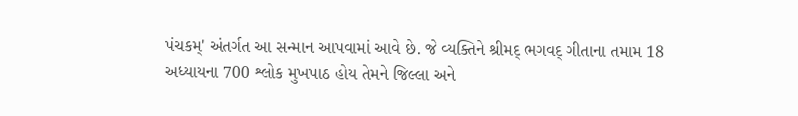પંચકમ્' અંતર્ગત આ સન્માન આપવામાં આવે છે. જે વ્યક્તિને શ્રીમદ્ ભગવદ્ ગીતાના તમામ 18 અધ્યાયના 700 શ્લોક મુખપાઠ હોય તેમને જિલ્લા અને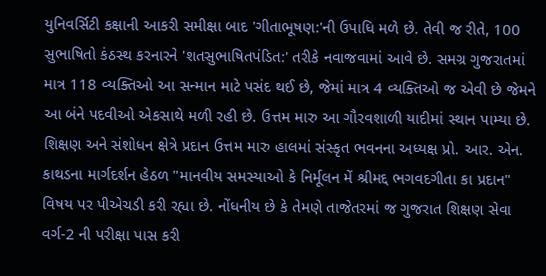યુનિવર્સિટી કક્ષાની આકરી સમીક્ષા બાદ 'ગીતાભૂષણ:'ની ઉપાધિ મળે છે. તેવી જ રીતે, 100 સુભાષિતો કંઠસ્થ કરનારને 'શતસુભાષિતપંડિત:' તરીકે નવાજવામાં આવે છે. સમગ્ર ગુજરાતમાં માત્ર 118 વ્યક્તિઓ આ સન્માન માટે પસંદ થઈ છે, જેમાં માત્ર 4 વ્યક્તિઓ જ એવી છે જેમને આ બંને પદવીઓ એકસાથે મળી રહી છે. ઉત્તમ મારુ આ ગૌરવશાળી યાદીમાં સ્થાન પામ્યા છે. શિક્ષણ અને સંશોધન ક્ષેત્રે પ્રદાન ઉત્તમ મારુ હાલમાં સંસ્કૃત ભવનના અધ્યક્ષ પ્રો. આર. એન. કાથડના માર્ગદર્શન હેઠળ "માનવીય સમસ્યાઓ કે નિર્મૂલન મેં શ્રીમદ્દ ભગવદગીતા કા પ્રદાન" વિષય પર પીએચડી કરી રહ્યા છે. નોંધનીય છે કે તેમણે તાજેતરમાં જ ગુજરાત શિક્ષણ સેવા વર્ગ-2 ની પરીક્ષા પાસ કરી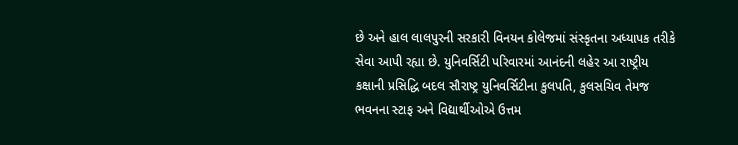છે અને હાલ લાલપુરની સરકારી વિનયન કોલેજમાં સંસ્કૃતના અધ્યાપક તરીકે સેવા આપી રહ્યા છે. યુનિવર્સિટી પરિવારમાં આનંદની લહેર આ રાષ્ટ્રીય કક્ષાની પ્રસિદ્ધિ બદલ સૌરાષ્ટ્ર યુનિવર્સિટીના કુલપતિ, કુલસચિવ તેમજ ભવનના સ્ટાફ અને વિદ્યાર્થીઓએ ઉત્તમ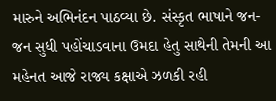મારુને અભિનંદન પાઠવ્યા છે. સંસ્કૃત ભાષાને જન-જન સુધી પહોંચાડવાના ઉમદા હેતુ સાથેની તેમની આ મહેનત આજે રાજ્ય કક્ષાએ ઝળકી રહી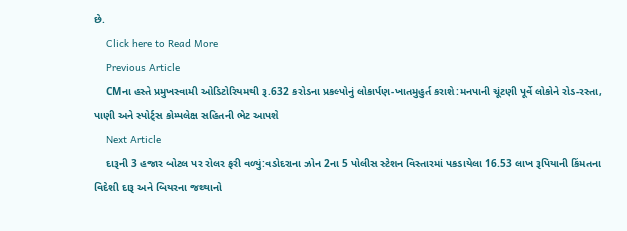છે.
    Click here to Read More
    Previous Article
    CMના હસ્તે પ્રમુખસ્વામી ઓડિટોરિયમથી રૂ.632 કરોડના પ્રકલ્પોનું લોકાર્પણ-ખાતમુહુર્ત કરાશે:મનપાની ચૂંટણી પૂર્વે લોકોને રોડ-રસ્તા, પાણી અને સ્પોર્ટ્સ કોમ્પલેક્ષ સહિતની ભેટ આપશે
    Next Article
    દારૂની 3 હજાર બોટલ પર રોલર ફરી વળ્યું:વડોદરાના ઝોન 2ના 5 પોલીસ સ્ટેશન વિસ્તારમાં પકડાયેલા 16.53 લાખ રૂપિયાની કિંમતના વિદેશી દારૂ અને બિયરના જથ્થાનો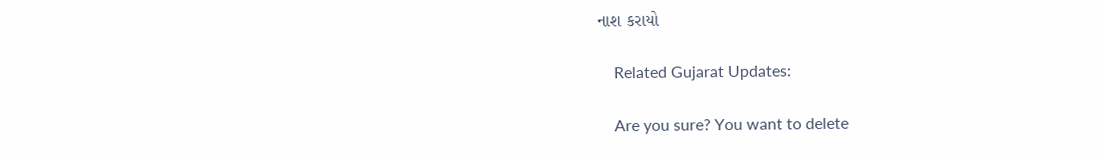નાશ કરાયો

    Related Gujarat Updates:

    Are you sure? You want to delete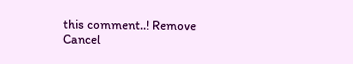this comment..! Remove Cancel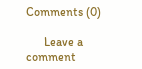Comments (0)

      Leave a comment